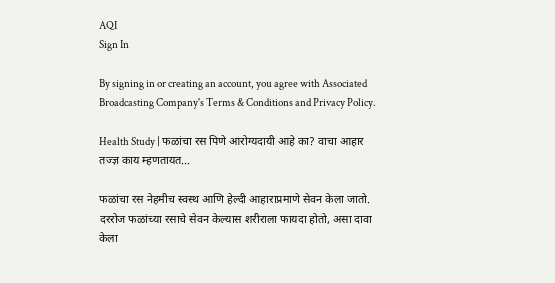AQI
Sign In

By signing in or creating an account, you agree with Associated Broadcasting Company's Terms & Conditions and Privacy Policy.

Health Study | फळांचा रस पिणे आरोग्यदायी आहे का? वाचा आहार तज्ज्ञ काय म्हणतायत…

फळांचा रस नेहमीच स्वस्थ आणि हेल्दी आहाराप्रमाणे सेवन केला जातो. दररोज फळांच्या रसाचे सेवन केल्यास शरीराला फायदा होतो, असा दावा केला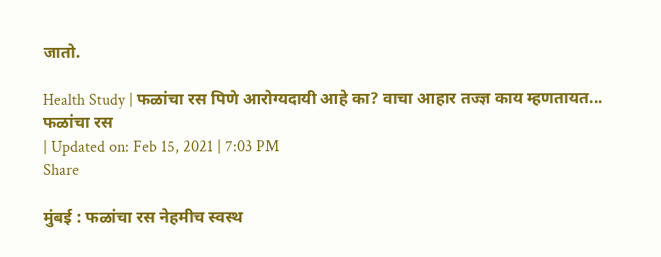जातो.

Health Study | फळांचा रस पिणे आरोग्यदायी आहे का? वाचा आहार तज्ज्ञ काय म्हणतायत...
फळांचा रस
| Updated on: Feb 15, 2021 | 7:03 PM
Share

मुंबई : फळांचा रस नेहमीच स्वस्थ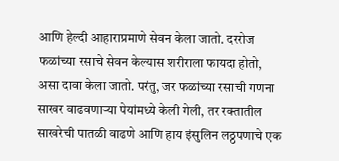आणि हेल्दी आहाराप्रमाणे सेवन केला जातो. दररोज फळांच्या रसाचे सेवन केल्यास शरीराला फायदा होतो, असा दावा केला जातो. परंतु, जर फळांच्या रसाची गणना साखर वाढवणार्‍या पेयांमध्ये केली गेली, तर रक्तातील साखरेची पातळी वाढणे आणि हाय इंसुलिन लठ्ठपणाचे एक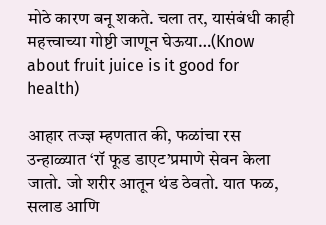मोठे कारण बनू शकते. चला तर, यासंबंधी काही महत्त्वाच्या गोष्टी जाणून घेऊया…(Know about fruit juice is it good for health)

आहार तज्ज्ञ म्हणतात की, फळांचा रस उन्हाळ्यात ‘रॉ फूड डाएट’प्रमाणे सेवन केला जातो. जो शरीर आतून थंड ठेवतो. यात फळ, सलाड आणि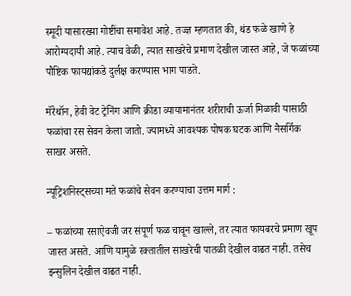स्मूदी यासारख्या गोष्टींचा समावेश आहे. तज्ज्ञ म्हणतात की, थंड फळे खाणे हे आरोग्यदायी आहे. त्याच वेळी, त्यात साखरेचे प्रमाण देखील जास्त आहे, जे फळांच्या पौष्टिक फायद्यांकडे दुर्लक्ष करण्यास भाग पाडते.

मॅरेथॉन, हेवी वेट ट्रेनिंग आणि क्रीडा व्यायामानंतर शरीराची ऊर्जा मिळावी यासाठी फळांचा रस सेवन केला जातो. ज्यामध्ये आवश्यक पोषक घटक आणि नैसर्गिक साखर असते.

न्यूट्रिशनिस्ट्सच्या मते फळांचे सेवन करण्याचा उत्तम मार्ग :

– फळांच्या रसाऐवजी जर संपूर्ण फळ चावून खाल्ले, तर त्यात फायबरचे प्रमाण खूप जास्त असते. आणि यामुळे रक्तातील साखरेची पातळी देखील वाढत नाही. तसेच इन्सुलिन देखील वाढत नाही.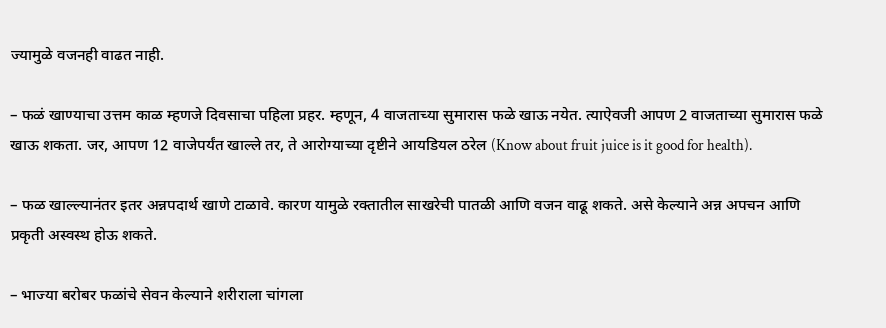ज्यामुळे वजनही वाढत नाही.

– फळं खाण्याचा उत्तम काळ म्हणजे दिवसाचा पहिला प्रहर. म्हणून, 4 वाजताच्या सुमारास फळे खाऊ नयेत. त्याऐवजी आपण 2 वाजताच्या सुमारास फळे खाऊ शकता. जर, आपण 12 वाजेपर्यंत खाल्ले तर, ते आरोग्याच्या दृष्टीने आयडियल ठरेल (Know about fruit juice is it good for health).

– फळ खाल्ल्यानंतर इतर अन्नपदार्थ खाणे टाळावे. कारण यामुळे रक्तातील साखरेची पातळी आणि वजन वाढू शकते. असे केल्याने अन्न अपचन आणि प्रकृती अस्वस्थ होऊ शकते.

– भाज्या बरोबर फळांचे सेवन केल्याने शरीराला चांगला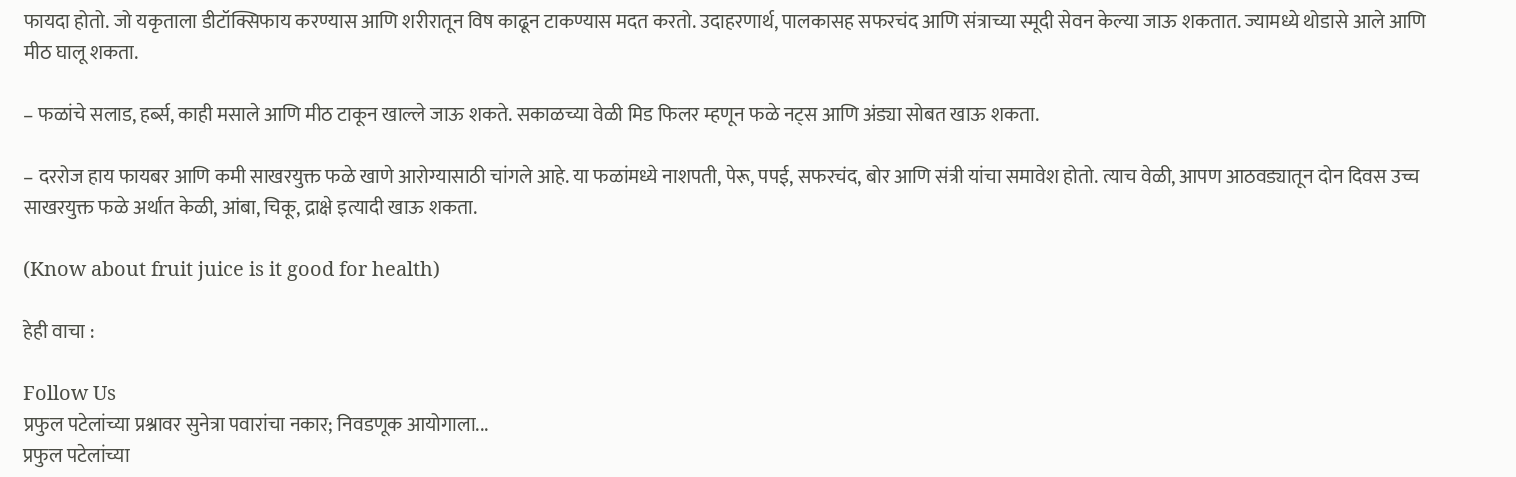फायदा होतो. जो यकृताला डीटॉक्सिफाय करण्यास आणि शरीरातून विष काढून टाकण्यास मदत करतो. उदाहरणार्थ, पालकासह सफरचंद आणि संत्राच्या स्मूदी सेवन केल्या जाऊ शकतात. ज्यामध्ये थोडासे आले आणि मीठ घालू शकता.

– फळांचे सलाड, हर्ब्स, काही मसाले आणि मीठ टाकून खाल्ले जाऊ शकते. सकाळच्या वेळी मिड फिलर म्हणून फळे नट्स आणि अंड्या सोबत खाऊ शकता.

– दररोज हाय फायबर आणि कमी साखरयुक्त फळे खाणे आरोग्यासाठी चांगले आहे. या फळांमध्ये नाशपती, पेरू, पपई, सफरचंद, बोर आणि संत्री यांचा समावेश होतो. त्याच वेळी, आपण आठवड्यातून दोन दिवस उच्च साखरयुक्त फळे अर्थात केळी, आंबा, चिकू, द्राक्षे इत्यादी खाऊ शकता.

(Know about fruit juice is it good for health)

हेही वाचा :

Follow Us
प्रफुल पटेलांच्या प्रश्नावर सुनेत्रा पवारांचा नकार; निवडणूक आयोगाला...
प्रफुल पटेलांच्या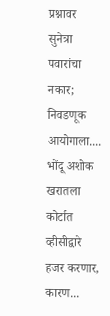प्रश्नावर सुनेत्रा पवारांचा नकार; निवडणूक आयोगाला....
भोंदू अशोक खरातला कोर्टात व्हीसीद्वारे हजर करणार, कारण...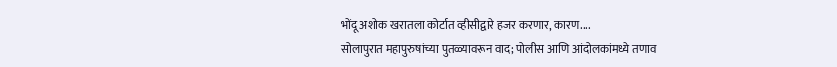भोंदू अशोक खरातला कोर्टात व्हीसीद्वारे हजर करणार, कारण....
सोलापुरात महापुरुषांच्या पुतळ्यावरून वाद; पोलीस आणि आंदोलकांमध्ये तणाव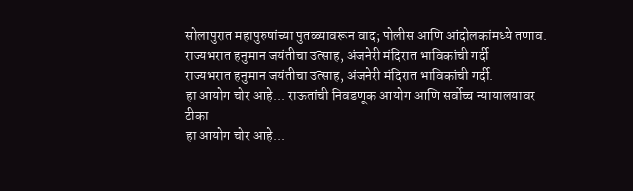सोलापुरात महापुरुषांच्या पुतळ्यावरून वाद; पोलीस आणि आंदोलकांमध्ये तणाव.
राज्यभरात हनुमान जयंतीचा उत्साह, अंजनेरी मंदिरात भाविकांची गर्दी
राज्यभरात हनुमान जयंतीचा उत्साह, अंजनेरी मंदिरात भाविकांची गर्दी.
हा आयोग चोर आहे... राऊतांची निवडणूक आयोग आणि सर्वोच्च न्यायालयावर टीका
हा आयोग चोर आहे...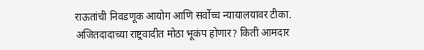राऊतांची निवडणूक आयोग आणि सर्वोच्च न्यायालयावर टीका.
अजितदादाच्या राष्ट्रवादीत मोठा भूकंप होणार? किती आमदार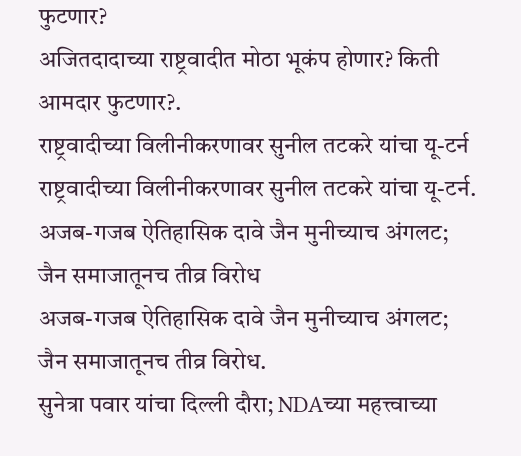फुटणार?
अजितदादाच्या राष्ट्रवादीत मोठा भूकंप होणार? किती आमदार फुटणार?.
राष्ट्रवादीच्या विलीनीकरणावर सुनील तटकरे यांचा यू-टर्न
राष्ट्रवादीच्या विलीनीकरणावर सुनील तटकरे यांचा यू-टर्न.
अजब-गजब ऐतिहासिक दावे जैन मुनीच्याच अंगलट; जैन समाजातूनच तीव्र विरोध
अजब-गजब ऐतिहासिक दावे जैन मुनीच्याच अंगलट; जैन समाजातूनच तीव्र विरोध.
सुनेत्रा पवार यांचा दिल्ली दौरा; NDAच्या महत्त्वाच्या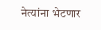नेत्यांना भेटणार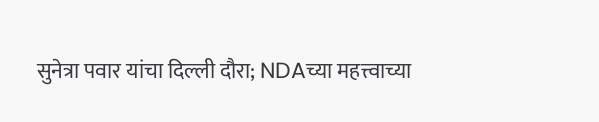सुनेत्रा पवार यांचा दिल्ली दौरा; NDAच्या महत्त्वाच्या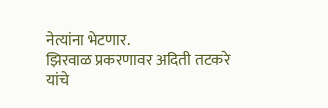नेत्यांना भेटणार.
झिरवाळ प्रकरणावर अदिती तटकरे यांचे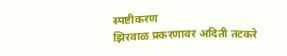स्पष्टीकरण
झिरवाळ प्रकरणावर अदिती तटकरे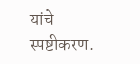यांचे स्पष्टीकरण.